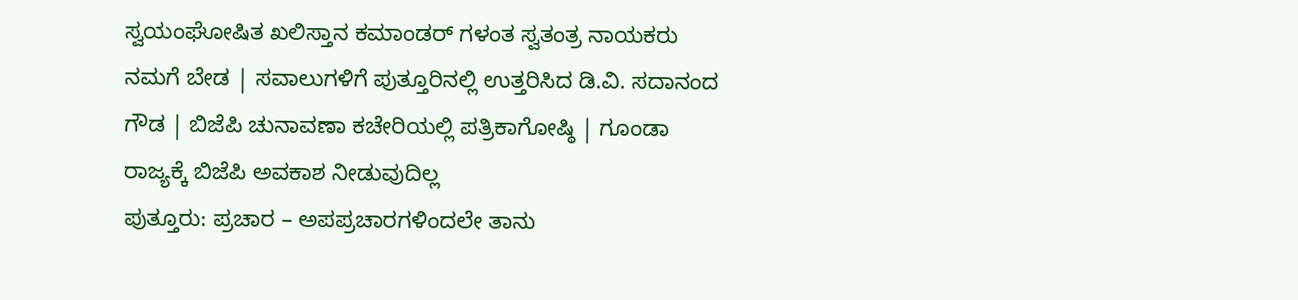ಸ್ವಯಂಘೋಷಿತ ಖಲಿಸ್ತಾನ ಕಮಾಂಡರ್ ಗಳಂತ ಸ್ವತಂತ್ರ ನಾಯಕರು ನಮಗೆ ಬೇಡ | ಸವಾಲುಗಳಿಗೆ ಪುತ್ತೂರಿನಲ್ಲಿ ಉತ್ತರಿಸಿದ ಡಿ.ವಿ. ಸದಾನಂದ ಗೌಡ | ಬಿಜೆಪಿ ಚುನಾವಣಾ ಕಚೇರಿಯಲ್ಲಿ ಪತ್ರಿಕಾಗೋಷ್ಠಿ | ಗೂಂಡಾ ರಾಜ್ಯಕ್ಕೆ ಬಿಜೆಪಿ ಅವಕಾಶ ನೀಡುವುದಿಲ್ಲ
ಪುತ್ತೂರು: ಪ್ರಚಾರ – ಅಪಪ್ರಚಾರಗಳಿಂದಲೇ ತಾನು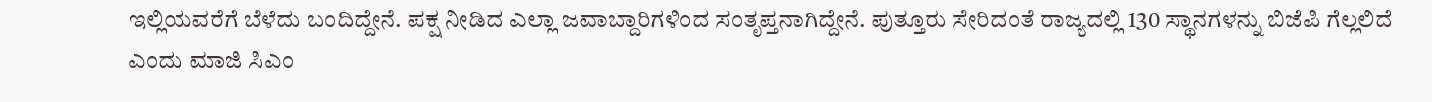ಇಲ್ಲಿಯವರೆಗೆ ಬೆಳೆದು ಬಂದಿದ್ದೇನೆ. ಪಕ್ಷ ನೀಡಿದ ಎಲ್ಲಾ ಜವಾಬ್ದಾರಿಗಳಿಂದ ಸಂತೃಪ್ತನಾಗಿದ್ದೇನೆ. ಪುತ್ತೂರು ಸೇರಿದಂತೆ ರಾಜ್ಯದಲ್ಲಿ 130 ಸ್ಥಾನಗಳನ್ನು ಬಿಜೆಪಿ ಗೆಲ್ಲಲಿದೆ ಎಂದು ಮಾಜಿ ಸಿಎಂ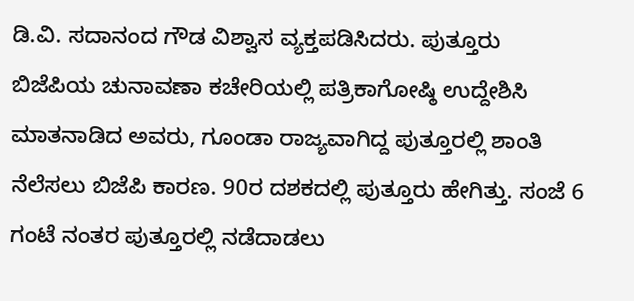ಡಿ.ವಿ. ಸದಾನಂದ ಗೌಡ ವಿಶ್ವಾಸ ವ್ಯಕ್ತಪಡಿಸಿದರು. ಪುತ್ತೂರು ಬಿಜೆಪಿಯ ಚುನಾವಣಾ ಕಚೇರಿಯಲ್ಲಿ ಪತ್ರಿಕಾಗೋಷ್ಠಿ ಉದ್ದೇಶಿಸಿ ಮಾತನಾಡಿದ ಅವರು, ಗೂಂಡಾ ರಾಜ್ಯವಾಗಿದ್ದ ಪುತ್ತೂರಲ್ಲಿ ಶಾಂತಿ ನೆಲೆಸಲು ಬಿಜೆಪಿ ಕಾರಣ. 90ರ ದಶಕದಲ್ಲಿ ಪುತ್ತೂರು ಹೇಗಿತ್ತು. ಸಂಜೆ 6 ಗಂಟೆ ನಂತರ ಪುತ್ತೂರಲ್ಲಿ ನಡೆದಾಡಲು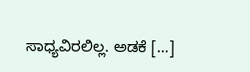ಸಾಧ್ಯವಿರಲಿಲ್ಲ. ಅಡಕೆ […]